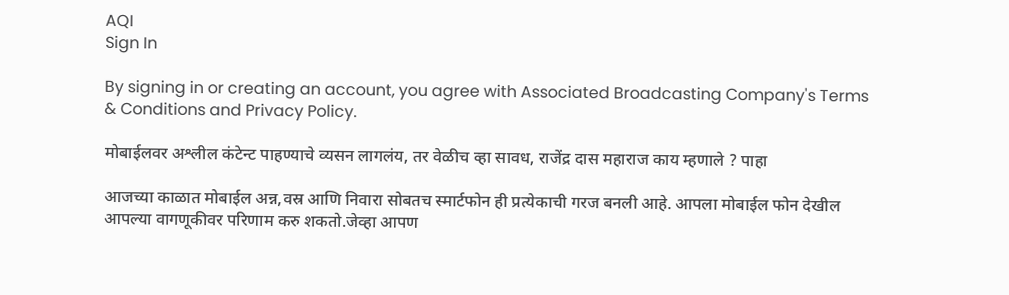AQI
Sign In

By signing in or creating an account, you agree with Associated Broadcasting Company's Terms & Conditions and Privacy Policy.

मोबाईलवर अश्लील कंटेन्ट पाहण्याचे व्यसन लागलंय, तर वेळीच व्हा सावध, राजेंद्र दास महाराज काय म्हणाले ? पाहा

आजच्या काळात मोबाईल अन्न,वस्र आणि निवारा सोबतच स्मार्टफोन ही प्रत्येकाची गरज बनली आहे. आपला मोबाईल फोन देखील आपल्या वागणूकीवर परिणाम करु शकतो.जेव्हा आपण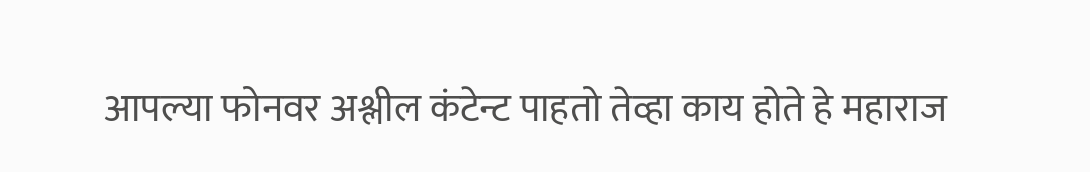आपल्या फोनवर अश्लील कंटेन्ट पाहतो तेव्हा काय होते हे महाराज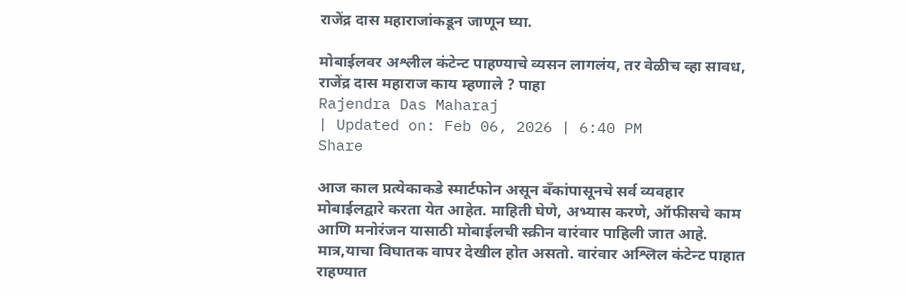राजेंद्र दास महाराजांकडून जाणून घ्या.

मोबाईलवर अश्लील कंटेन्ट पाहण्याचे व्यसन लागलंय, तर वेळीच व्हा सावध, राजेंद्र दास महाराज काय म्हणाले ? पाहा
Rajendra Das Maharaj
| Updated on: Feb 06, 2026 | 6:40 PM
Share

आज काल प्रत्येकाकडे स्मार्टफोन असून बँकांपासूनचे सर्व व्यवहार मोबाईलद्वारे करता येत आहेत. माहिती घेणे, अभ्यास करणे, ऑफीसचे काम आणि मनोरंजन यासाठी मोबाईलची स्क्रीन वारंवार पाहिली जात आहे. मात्र,याचा विघातक वापर देखील होत असतो. वारंवार अश्लिल कंटेन्ट पाहात राहण्यात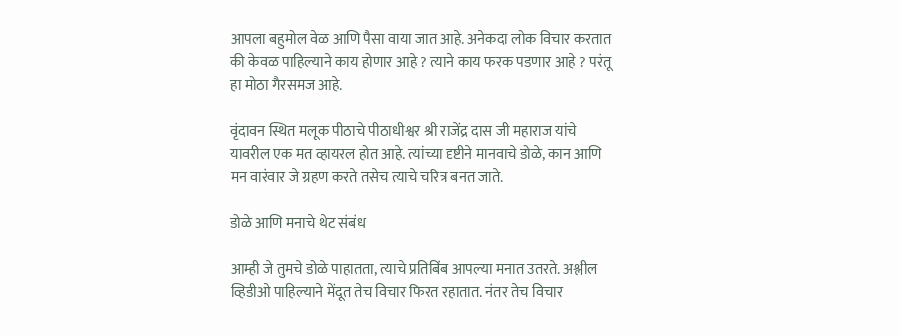आपला बहुमोल वेळ आणि पैसा वाया जात आहे. अनेकदा लोक विचार करतात की केवळ पाहिल्याने काय होणार आहे ? त्याने काय फरक पडणार आहे ? परंतू हा मोठा गैरसमज आहे.

वृंदावन स्थित मलूक पीठाचे पीठाधीश्वर श्री राजेंद्र दास जी महाराज यांचे यावरील एक मत व्हायरल होत आहे. त्यांच्या दृष्टीने मानवाचे डोळे, कान आणि मन वारंवार जे ग्रहण करते तसेच त्याचे चरित्र बनत जाते.

डोळे आणि मनाचे थेट संबंध

आम्ही जे तुमचे डोळे पाहातता, त्याचे प्रतिबिंब आपल्या मनात उतरते. अश्लील व्हिडीओ पाहिल्याने मेंदूत तेच विचार फिरत रहातात. नंतर तेच विचार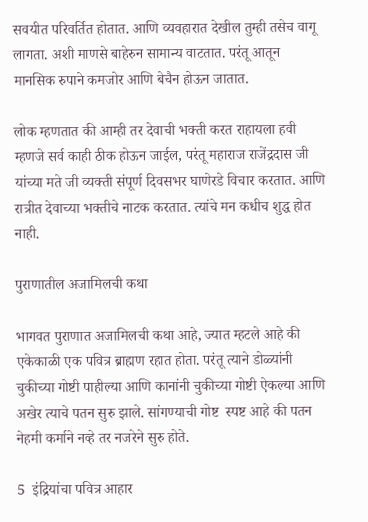सवयीत परिवर्तित होतात. आणि व्यवहारात देखील तुम्ही तसेच वागू लागता. अशी माणसे बाहेरुन सामान्य वाटतात. परंतू आतून मानसिक रुपाने कमजोर आणि बेचैन होऊन जातात.

लोक म्हणतात की आम्ही तर देवाची भक्ती करत राहायला हवी म्हणजे सर्व काही ठीक होऊन जाईल, परंतू महाराज राजेंद्रदास जी यांच्या मते जी व्यक्ती संपूर्ण दिवसभर घाणेरडे विचार करतात. आणि रात्रीत देवाच्या भक्तीचे नाटक करतात. त्यांचे मन कधीच शुद्ध होत नाही.

पुराणातील अजामिलची कथा

भागवत पुराणात अजामिलची कथा आहे, ज्यात म्हटले आहे की एकेकाळी एक पवित्र ब्राह्मण रहात होता. परंतू त्याने डोळ्यांनी चुकीच्या गोष्टी पाहील्या आणि कानांनी चुकीच्या गोष्टी ऐकल्या आणि अखेर त्याचे पतन सुरु झाले. सांगण्याची गोष्ट  स्पष्ट आहे की पतन नेहमी कर्माने नव्हे तर नजरेने सुरु होते.

5  इंद्रियांचा पवित्र आहार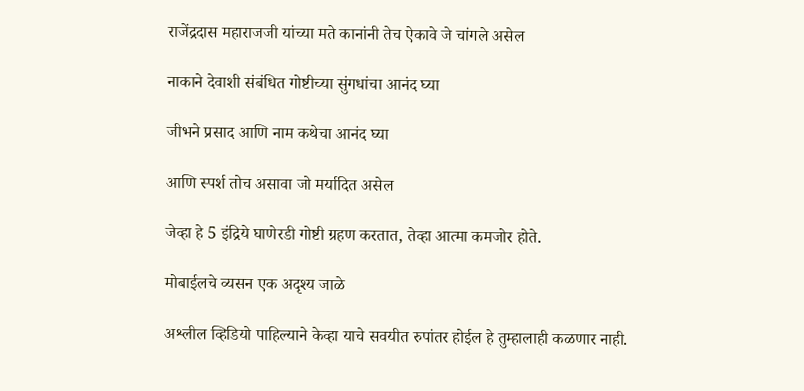राजेंद्रदास महाराजजी यांच्या मते कानांनी तेच ऐकावे जे चांगले असेल

नाकाने देवाशी संबंधित गोष्टीच्या सुंगधांचा आनंद घ्या

जीभने प्रसाद आणि नाम कथेचा आनंद घ्या

आणि स्पर्श तोच असावा जो मर्यादित असेल

जेव्हा हे 5 इंद्रिये घाणेरडी गोष्टी ग्रहण करतात, तेव्हा आत्मा कमजोर होते.

मोबाईलचे व्यसन एक अदृश्य जाळे

अश्लील व्हिडियो पाहिल्याने केव्हा याचे सवयीत रुपांतर होईल हे तुम्हालाही कळणार नाही.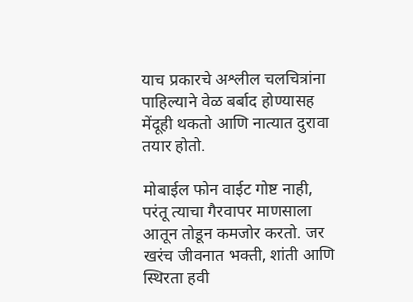याच प्रकारचे अश्लील चलचित्रांना पाहिल्याने वेळ बर्बाद होण्यासह मेंदूही थकतो आणि नात्यात दुरावा तयार होतो.

मोबाईल फोन वाईट गोष्ट नाही, परंतू त्याचा गैरवापर माणसाला आतून तोडून कमजोर करतो. जर खरंच जीवनात भक्ती, शांती आणि स्थिरता हवी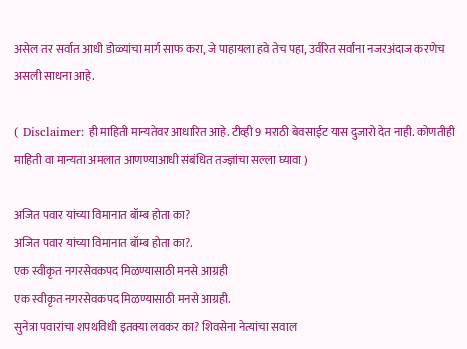असेल तर सर्वात आधी डोळ्यांचा मार्ग साफ करा, जे पाहायला हवे तेच पहा, उर्वरित सर्वांना नजरअंदाज करणेच असली साधना आहे.

( Disclaimer: ही माहिती मान्यतेवर आधारित आहे. टीव्ही 9 मराठी बेवसाईट यास दुजारो देत नाही. कोणतीही माहिती वा मान्यता अमलात आणण्याआधी संबंधित तज्ज्ञांचा सल्ला घ्यावा )

अजित पवार यांच्या विमानात बॉम्ब होता का?
अजित पवार यांच्या विमानात बॉम्ब होता का?.
एक स्वीकृत नगरसेवकपद मिळण्यासाठी मनसे आग्रही
एक स्वीकृत नगरसेवकपद मिळण्यासाठी मनसे आग्रही.
सुनेत्रा पवारांचा शपथविधी इतक्या लवकर का? शिवसेना नेत्यांचा सवाल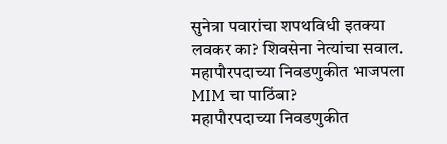सुनेत्रा पवारांचा शपथविधी इतक्या लवकर का? शिवसेना नेत्यांचा सवाल.
महापौरपदाच्या निवडणुकीत भाजपला MIM चा पाठिंबा?
महापौरपदाच्या निवडणुकीत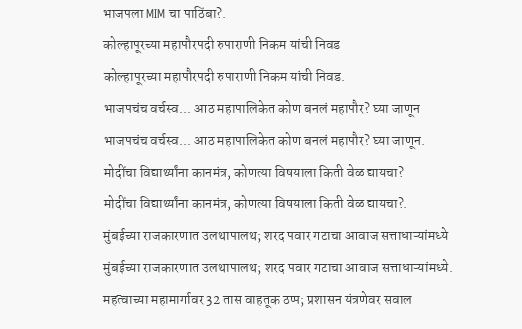भाजपला MIM चा पाठिंबा?.
कोल्हापूरच्या महापौरपदी रुपाराणी निकम यांची निवड
कोल्हापूरच्या महापौरपदी रुपाराणी निकम यांची निवड.
भाजपचंच वर्चस्व... आठ महापालिकेत कोण बनलं महापौर? घ्या जाणून
भाजपचंच वर्चस्व... आठ महापालिकेत कोण बनलं महापौर? घ्या जाणून.
मोदींचा विद्यार्थ्यांना कानमंत्र, कोणत्या विषयाला किती वेळ द्यायचा?
मोदींचा विद्यार्थ्यांना कानमंत्र, कोणत्या विषयाला किती वेळ द्यायचा?.
मुंबईच्या राजकारणात उलथापालथ; शरद पवार गटाचा आवाज सत्ताधाऱ्यांमध्ये
मुंबईच्या राजकारणात उलथापालथ; शरद पवार गटाचा आवाज सत्ताधाऱ्यांमध्ये.
महत्वाच्या महामार्गावर 32 तास वाहतूक ठप्प; प्रशासन यंत्रणेवर सवाल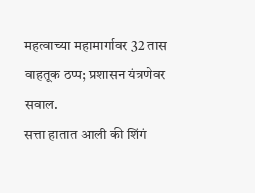महत्वाच्या महामार्गावर 32 तास वाहतूक ठप्प; प्रशासन यंत्रणेवर सवाल.
सत्ता हातात आली की शिंगं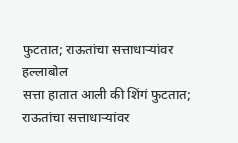फुटतात; राऊतांचा सत्ताधाऱ्यांवर हल्लाबोल
सत्ता हातात आली की शिंगं फुटतात; राऊतांचा सत्ताधाऱ्यांवर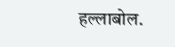हल्लाबोल.